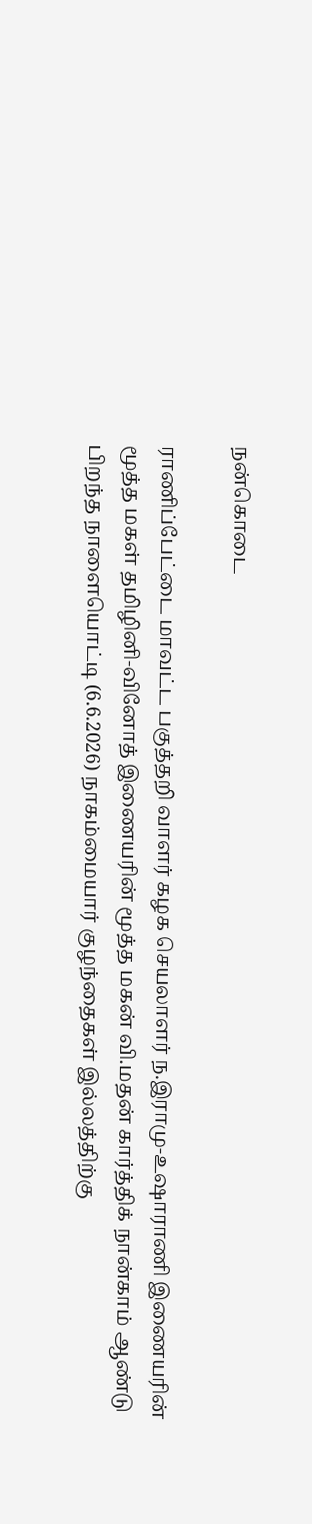நன்கொடை

ராணிப்பேட்டை மாவட்ட பகுத்தறி வாளர் கழக செயலாளர் ந.இராமு-உஷாராணி இணையரின் மூத்த மகள் தமிழினி-வினோத் இணையரின் மூத்த மகன் வி.மதன் கார்த்திக் நான்காம் ஆண்டு பிறந்த நாளையொட்டி (6.6.2026) நாகம்மையார் குழந்தைகள் இல்லத்திற்கு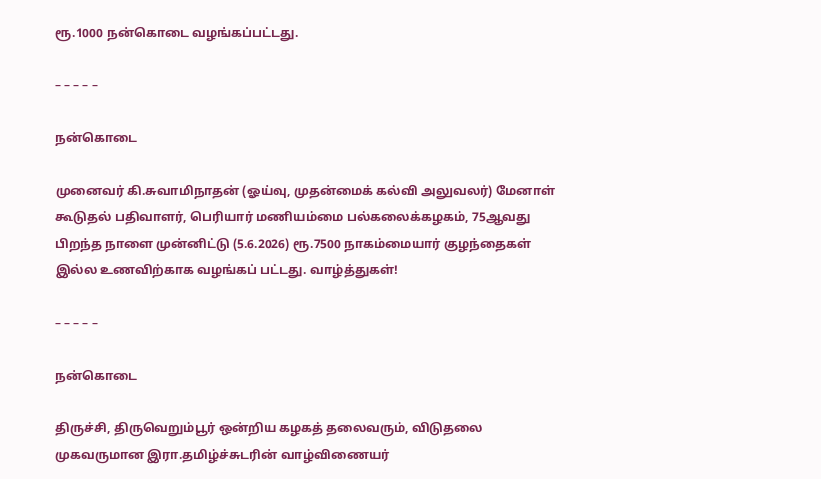ரூ.1000 நன்கொடை வழங்கப்பட்டது.

– – – – –

நன்கொடை

முனைவர் கி.சுவாமிநாதன் (ஓய்வு, முதன்மைக் கல்வி அலுவலர்) மேனாள் கூடுதல் பதிவாளர், பெரியார் மணியம்மை பல்கலைக்கழகம், 75ஆவது பிறந்த நாளை முன்னிட்டு (5.6.2026) ரூ.7500 நாகம்மையார் குழந்தைகள் இல்ல உணவிற்காக வழங்கப் பட்டது. வாழ்த்துகள்!

– – – – –

நன்கொடை

திருச்சி, திருவெறும்பூர் ஒன்றிய கழகத் தலைவரும், விடுதலை முகவருமான இரா.தமிழ்ச்சுடரின் வாழ்விணையர்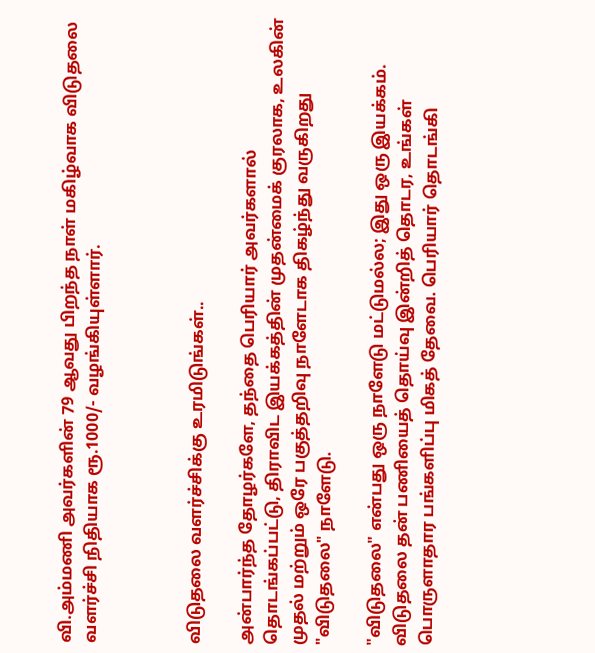வி.அம்மணி அவர்களின் 79 ஆவது பிறந்த நாள் மகிழ்வாக விடுதலை வளர்ச்சி நிதியாக ரூ.1000/- வழங்கியுள்ளார்.



விடுதலை வளர்ச்சிக்கு உரமிடுங்கள்..

அன்பார்ந்த தோழர்களே, தந்தை பெரியார் அவர்களால் தொடங்கப்பட்டு, திராவிட இயக்கத்தின் முதன்மைக் குரலாக, உலகின் முதல் மற்றும் ஒரே பகுத்தறிவு நாளேடாக திகழ்ந்து வருகிறது "விடுதலை" நாளேடு.

"விடுதலை" என்பது ஒரு நாளேடு மட்டுமல்ல; இது ஒரு இயக்கம். விடுதலை தன் பணியைத் தொய்வு இன்றித் தொடர, உங்கள் பொருளாதார பங்களிப்பு மிகத் தேவை. பெரியார் தொடங்கி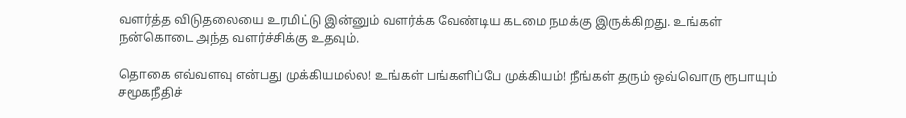வளர்த்த விடுதலையை உரமிட்டு இன்னும் வளர்க்க வேண்டிய கடமை நமக்கு இருக்கிறது. உங்கள் நன்கொடை அந்த வளர்ச்சிக்கு உதவும்.

தொகை எவ்வளவு என்பது முக்கியமல்ல! உங்கள் பங்களிப்பே முக்கியம்! நீங்கள் தரும் ஒவ்வொரு ரூபாயும் சமூகநீதிச்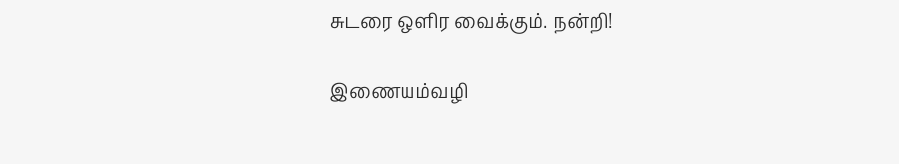சுடரை ஒளிர வைக்கும். நன்றி!

இணையம்வழி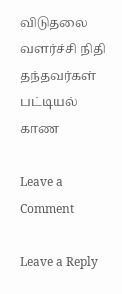விடுதலை வளர்ச்சி நிதி தந்தவர்கள் பட்டியல் காண

Leave a Comment

Leave a Reply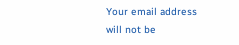Your email address will not be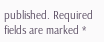published. Required fields are marked *